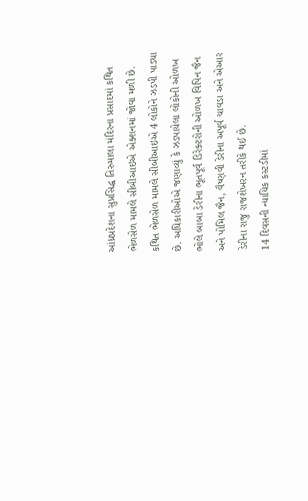આંધ્રપ્રદેશના સુપ્રસિદ્ધ તિરુમાલા મંદિરના પ્રસાદમાં કથિત ભેળસેળ મામલે સીબીઆઇએ એક્શનમાં જોવા મળી છે. કથિત ભેળસેળ મામલે સીબીઆઇએ 4 લોકોને ઝડપી પાડ્યા છે. અધિકારીઓએ જણાવ્યું કે ઝડપાયેલા લોકોની ઓળખ ભોલે બાબા ડેરીના ભૂતપૂર્વ ડિરેક્ટરોની ઓળખ વિપિન જૈન અને પોમિલ જૈન, વૈષ્ણવી ડેરીના અપૂર્વ ચાવડા અને એઆર ડેરીના રાજુ રાજશેખરન તરીકે થઈ છે.
14 દિવસની ન્યાયિક કસ્ટડીમાં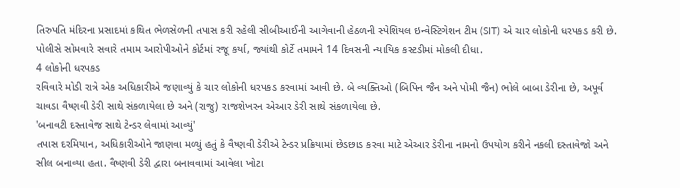તિરુપતિ મંદિરના પ્રસાદમાં કથિત ભેળસેળની તપાસ કરી રહેલી સીબીઆઈની આગેવાની હેઠળની સ્પેશિયલ ઇન્વેસ્ટિગેશન ટીમ (SIT) એ ચાર લોકોની ધરપકડ કરી છે. પોલીસે સોમવારે સવારે તમામ આરોપીઓને કોર્ટમાં રજૂ કર્યા, જ્યાંથી કોર્ટે તમામને 14 દિવસની ન્યાયિક કસ્ટડીમાં મોકલી દીધા.
4 લોકોની ધરપકડ
રવિવારે મોડી રાત્રે એક અધિકારીએ જણાવ્યું કે ચાર લોકોની ધરપકડ કરવામાં આવી છે. બે વ્યક્તિઓ (બિપિન જૈન અને પોમી જૈન) ભોલે બાબા ડેરીના છે, અપૂર્વ ચાવડા વૈષ્ણવી ડેરી સાથે સંકળાયેલા છે અને (રાજુ) રાજશેખરન એઆર ડેરી સાથે સંકળાયેલા છે.
'બનાવટી દસ્તાવેજ સાથે ટેન્ડર લેવામાં આવ્યું'
તપાસ દરમિયાન, અધિકારીઓને જાણવા મળ્યું હતું કે વૈષ્ણવી ડેરીએ ટેન્ડર પ્રક્રિયામાં છેડછાડ કરવા માટે એઆર ડેરીના નામનો ઉપયોગ કરીને નકલી દસ્તાવેજો અને સીલ બનાવ્યા હતા. વૈષ્ણવી ડેરી દ્વારા બનાવવામાં આવેલા ખોટા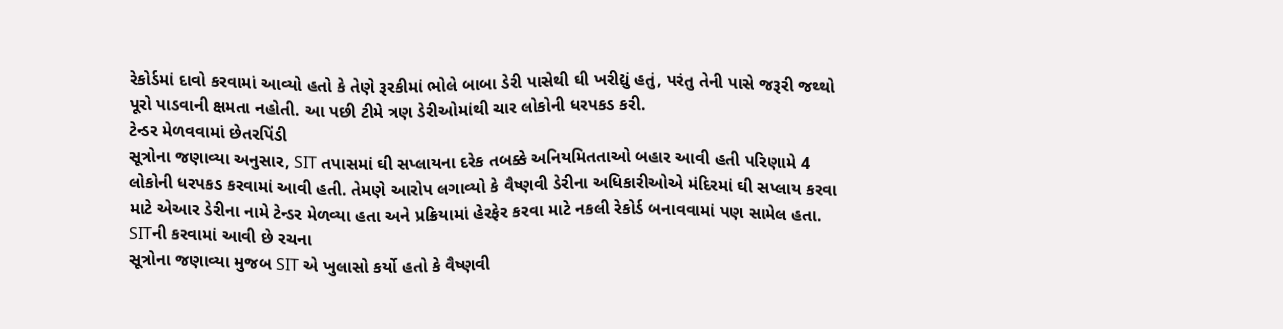રેકોર્ડમાં દાવો કરવામાં આવ્યો હતો કે તેણે રૂરકીમાં ભોલે બાબા ડેરી પાસેથી ઘી ખરીદ્યું હતું, પરંતુ તેની પાસે જરૂરી જથ્થો પૂરો પાડવાની ક્ષમતા નહોતી. આ પછી ટીમે ત્રણ ડેરીઓમાંથી ચાર લોકોની ધરપકડ કરી.
ટેન્ડર મેળવવામાં છેતરપિંડી
સૂત્રોના જણાવ્યા અનુસાર, SIT તપાસમાં ઘી સપ્લાયના દરેક તબક્કે અનિયમિતતાઓ બહાર આવી હતી પરિણામે 4 લોકોની ધરપકડ કરવામાં આવી હતી. તેમણે આરોપ લગાવ્યો કે વૈષ્ણવી ડેરીના અધિકારીઓએ મંદિરમાં ઘી સપ્લાય કરવા માટે એઆર ડેરીના નામે ટેન્ડર મેળવ્યા હતા અને પ્રક્રિયામાં હેરફેર કરવા માટે નકલી રેકોર્ડ બનાવવામાં પણ સામેલ હતા.
SITની કરવામાં આવી છે રચના
સૂત્રોના જણાવ્યા મુજબ SIT એ ખુલાસો કર્યો હતો કે વૈષ્ણવી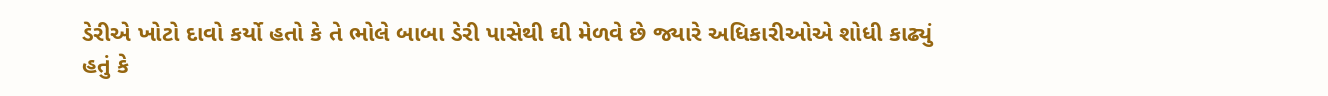ડેરીએ ખોટો દાવો કર્યો હતો કે તે ભોલે બાબા ડેરી પાસેથી ઘી મેળવે છે જ્યારે અધિકારીઓએ શોધી કાઢ્યું હતું કે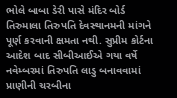ભોલે બાબા ડેરી પાસે મંદિર બોર્ડ તિરુમાલા તિરુપતિ દેવસ્થાનમની માંગને પૂર્ણ કરવાની ક્ષમતા નથી. સુપ્રીમ કોર્ટના આદેશ બાદ સીબીઆઈએ ગયા વર્ષે નવેમ્બરમાં તિરુપતિ લાડુ બનાવવામાં પ્રાણીની ચરબીના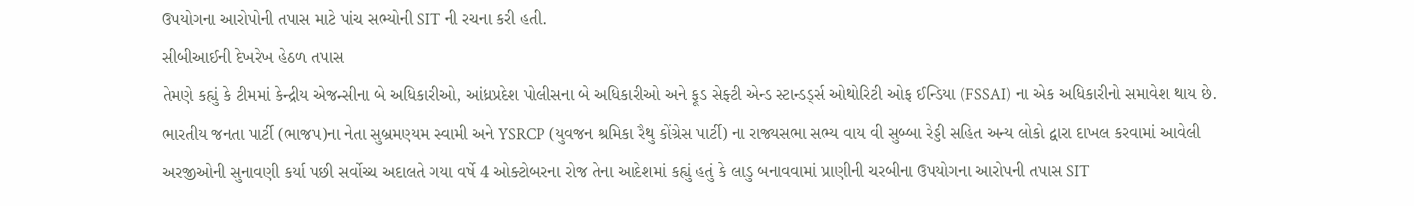ઉપયોગના આરોપોની તપાસ માટે પાંચ સભ્યોની SIT ની રચના કરી હતી.
સીબીઆઈની દેખરેખ હેઠળ તપાસ
તેમણે કહ્યું કે ટીમમાં કેન્દ્રીય એજન્સીના બે અધિકારીઓ, આંધ્રપ્રદેશ પોલીસના બે અધિકારીઓ અને ફૂડ સેફ્ટી એન્ડ સ્ટાન્ડર્ડ્સ ઓથોરિટી ઓફ ઈન્ડિયા (FSSAI) ના એક અધિકારીનો સમાવેશ થાય છે. ભારતીય જનતા પાર્ટી (ભાજપ)ના નેતા સુબ્રમણ્યમ સ્વામી અને YSRCP (યુવજન શ્રમિકા રૈથુ કોંગ્રેસ પાર્ટી) ના રાજ્યસભા સભ્ય વાય વી સુબ્બા રેડ્ડી સહિત અન્ય લોકો દ્વારા દાખલ કરવામાં આવેલી અરજીઓની સુનાવણી કર્યા પછી સર્વોચ્ચ અદાલતે ગયા વર્ષે 4 ઓક્ટોબરના રોજ તેના આદેશમાં કહ્યું હતું કે લાડુ બનાવવામાં પ્રાણીની ચરબીના ઉપયોગના આરોપની તપાસ SIT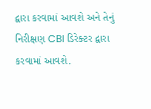દ્વારા કરવામાં આવશે અને તેનું નિરીક્ષણ CBI ડિરેક્ટર દ્વારા કરવામાં આવશે.